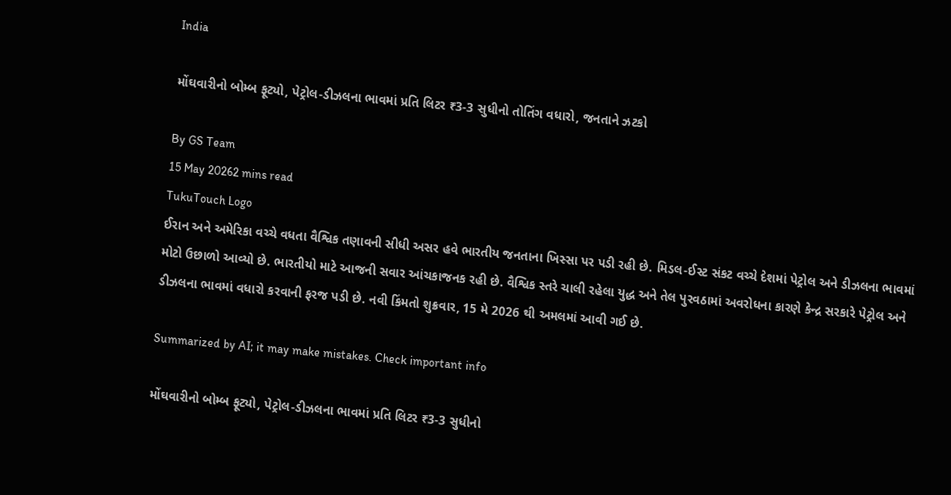India

મોંઘવારીનો બોમ્બ ફૂટ્યો, પેટ્રોલ-ડીઝલના ભાવમાં પ્રતિ લિટર ₹3-3 સુધીનો તોતિંગ વધારો, જનતાને ઝટકો

By GS Team
15 May 20262 mins read
TukuTouch Logo
ઈરાન અને અમેરિકા વચ્ચે વધતા વૈશ્વિક તણાવની સીધી અસર હવે ભારતીય જનતાના ખિસ્સા પર પડી રહી છે. મિડલ-ઈસ્ટ સંકટ વચ્ચે દેશમાં પેટ્રોલ અને ડીઝલના ભાવમાં મોટો ઉછાળો આવ્યો છે. ભારતીયો માટે આજની સવાર આંચકાજનક રહી છે. વૈશ્વિક સ્તરે ચાલી રહેલા યુદ્ધ અને તેલ પુરવઠામાં અવરોધના કારણે કેન્દ્ર સરકારે પેટ્રોલ અને ડીઝલના ભાવમાં વધારો કરવાની ફરજ પડી છે. નવી કિંમતો શુક્રવાર, 15 મે 2026 થી અમલમાં આવી ગઈ છે.

Summarized by AI; it may make mistakes. Check important info

મોંઘવારીનો બોમ્બ ફૂટ્યો, પેટ્રોલ-ડીઝલના ભાવમાં પ્રતિ લિટર ₹3-3 સુધીનો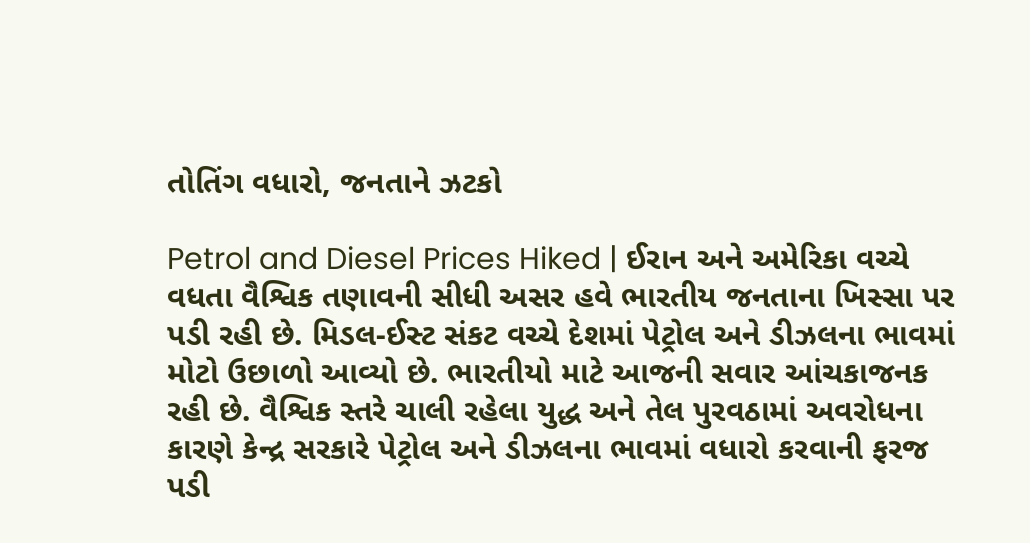તોતિંગ વધારો, જનતાને ઝટકો

Petrol and Diesel Prices Hiked | ઈરાન અને અમેરિકા વચ્ચે વધતા વૈશ્વિક તણાવની સીધી અસર હવે ભારતીય જનતાના ખિસ્સા પર પડી રહી છે. મિડલ-ઈસ્ટ સંકટ વચ્ચે દેશમાં પેટ્રોલ અને ડીઝલના ભાવમાં મોટો ઉછાળો આવ્યો છે. ભારતીયો માટે આજની સવાર આંચકાજનક રહી છે. વૈશ્વિક સ્તરે ચાલી રહેલા યુદ્ધ અને તેલ પુરવઠામાં અવરોધના કારણે કેન્દ્ર સરકારે પેટ્રોલ અને ડીઝલના ભાવમાં વધારો કરવાની ફરજ પડી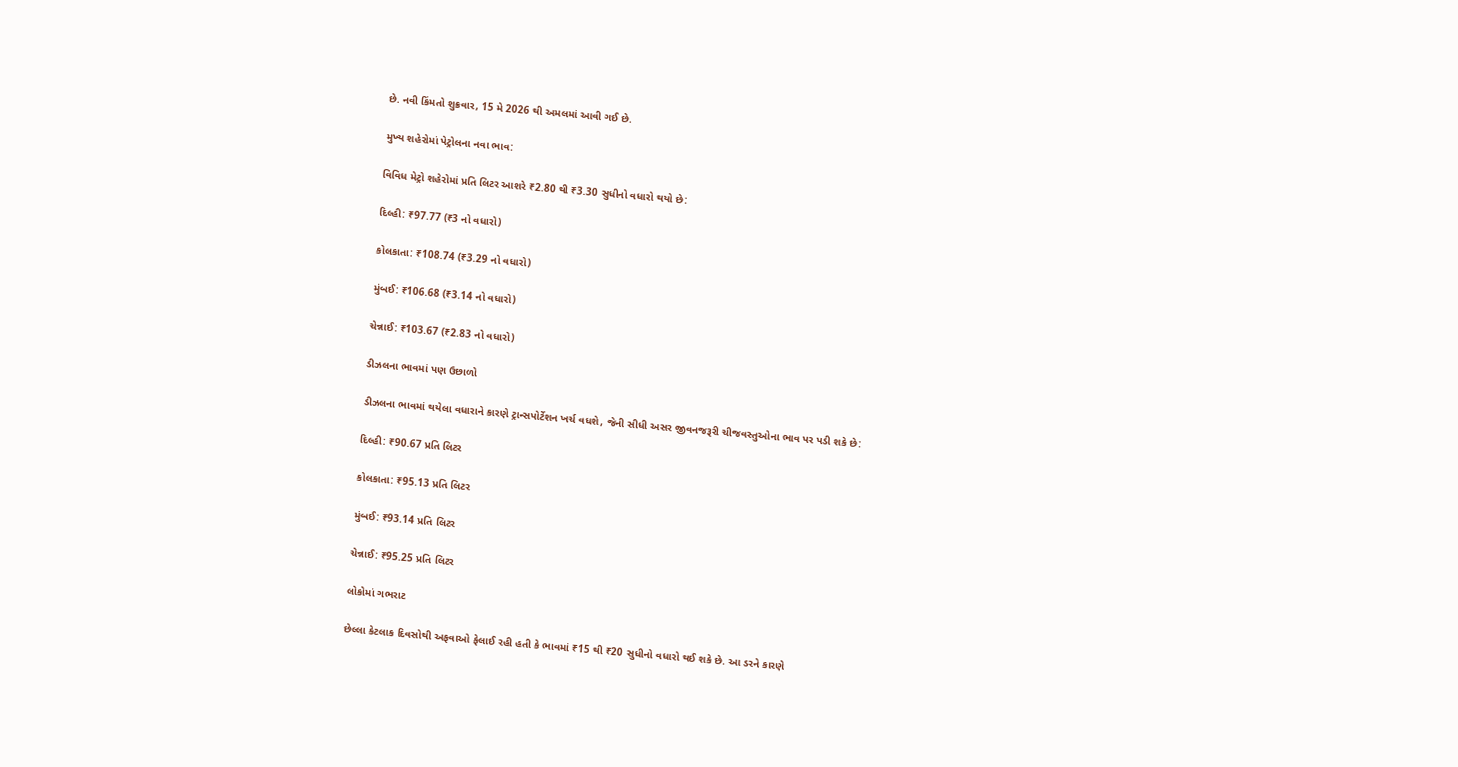છે. નવી કિંમતો શુક્રવાર, 15 મે 2026 થી અમલમાં આવી ગઈ છે.

મુખ્ય શહેરોમાં પેટ્રોલના નવા ભાવ:

વિવિધ મેટ્રો શહેરોમાં પ્રતિ લિટર આશરે ₹2.80 થી ₹3.30 સુધીનો વધારો થયો છે:

દિલ્હી: ₹97.77 (₹3 નો વધારો)

કોલકાતા: ₹108.74 (₹3.29 નો વધારો)

મુંબઈ: ₹106.68 (₹3.14 નો વધારો)

ચેન્નાઈ: ₹103.67 (₹2.83 નો વધારો)

ડીઝલના ભાવમાં પણ ઉછાળો

ડીઝલના ભાવમાં થયેલા વધારાને કારણે ટ્રાન્સપોર્ટેશન ખર્ચ વધશે, જેની સીધી અસર જીવનજરૂરી ચીજવસ્તુઓના ભાવ પર પડી શકે છે:

દિલ્હી: ₹90.67 પ્રતિ લિટર

કોલકાતા: ₹95.13 પ્રતિ લિટર

મુંબઈ: ₹93.14 પ્રતિ લિટર

ચેન્નાઈ: ₹95.25 પ્રતિ લિટર

લોકોમાં ગભરાટ

છેલ્લા કેટલાક દિવસોથી અફવાઓ ફેલાઈ રહી હતી કે ભાવમાં ₹15 થી ₹20 સુધીનો વધારો થઈ શકે છે. આ ડરને કારણે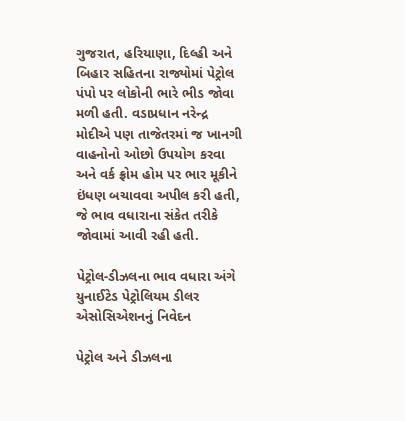ગુજરાત, હરિયાણા, દિલ્હી અને બિહાર સહિતના રાજ્યોમાં પેટ્રોલ પંપો પર લોકોની ભારે ભીડ જોવા મળી હતી. વડાપ્રધાન નરેન્દ્ર મોદીએ પણ તાજેતરમાં જ ખાનગી વાહનોનો ઓછો ઉપયોગ કરવા અને વર્ક ફ્રોમ હોમ પર ભાર મૂકીને ઇંધણ બચાવવા અપીલ કરી હતી, જે ભાવ વધારાના સંકેત તરીકે જોવામાં આવી રહી હતી.

પેટ્રોલ-ડીઝલના ભાવ વધારા અંગે યુનાઈટેડ પેટ્રોલિયમ ડીલર એસોસિએશનનું નિવેદન

પેટ્રોલ અને ડીઝલના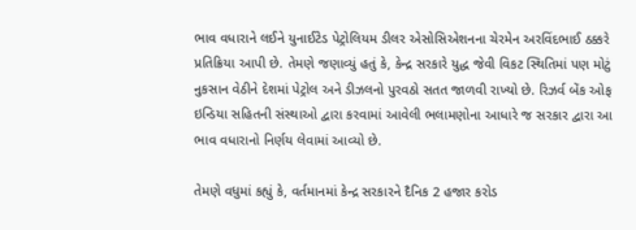ભાવ વધારાને લઈને યુનાઈટેડ પેટ્રોલિયમ ડીલર એસોસિએશનના ચેરમેન અરવિંદભાઈ ઠક્કરે પ્રતિક્રિયા આપી છે. તેમણે જણાવ્યું હતું કે, કેન્દ્ર સરકારે યુદ્ધ જેવી વિકટ સ્થિતિમાં પણ મોટું નુકસાન વેઠીને દેશમાં પેટ્રોલ અને ડીઝલનો પુરવઠો સતત જાળવી રાખ્યો છે. રિઝર્વ બેંક ઓફ ઇન્ડિયા સહિતની સંસ્થાઓ દ્વારા કરવામાં આવેલી ભલામણોના આધારે જ સરકાર દ્વારા આ ભાવ વધારાનો નિર્ણય લેવામાં આવ્યો છે.

તેમણે વધુમાં કહ્યું કે, વર્તમાનમાં કેન્દ્ર સરકારને દૈનિક 2 હજાર કરોડ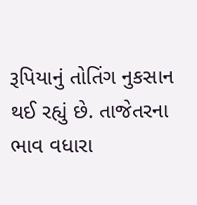રૂપિયાનું તોતિંગ નુકસાન થઈ રહ્યું છે. તાજેતરના ભાવ વધારા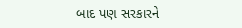બાદ પણ સરકારને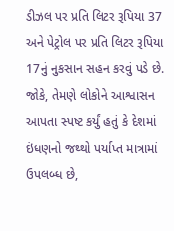ડીઝલ પર પ્રતિ લિટર રૂપિયા 37 અને પેટ્રોલ પર પ્રતિ લિટર રૂપિયા 17નું નુકસાન સહન કરવું પડે છે. જોકે, તેમણે લોકોને આશ્વાસન આપતા સ્પષ્ટ કર્યું હતું કે દેશમાં ઇંધણનો જથ્થો પર્યાપ્ત માત્રામાં ઉપલબ્ધ છે,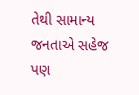તેથી સામાન્ય જનતાએ સહેજ પણ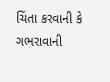ચિંતા કરવાની કે ગભરાવાની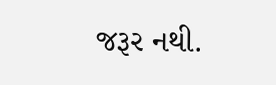જરૂર નથી.